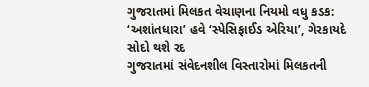ગુજરાતમાં મિલકત વેચાણના નિયમો વધુ કડક: ‘અશાંતધારા’ હવે ‘સ્પેસિફાઈડ એરિયા’, ગેરકાયદે સોદો થશે રદ
ગુજરાતમાં સંવેદનશીલ વિસ્તારોમાં મિલકતની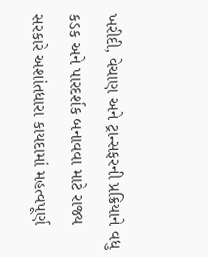ખરીદી, વેચાણ અને ટ્રાન્સફરની પ્રક્રિયાને વધુ કડક અને પારદર્શક બનાવવા માટે રાજ્ય સરકારે અશાંતધારા કાયદામાં મહત્વપૂર્ણ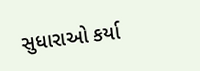સુધારાઓ કર્યા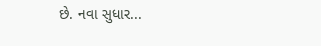છે. નવા સુધાર...